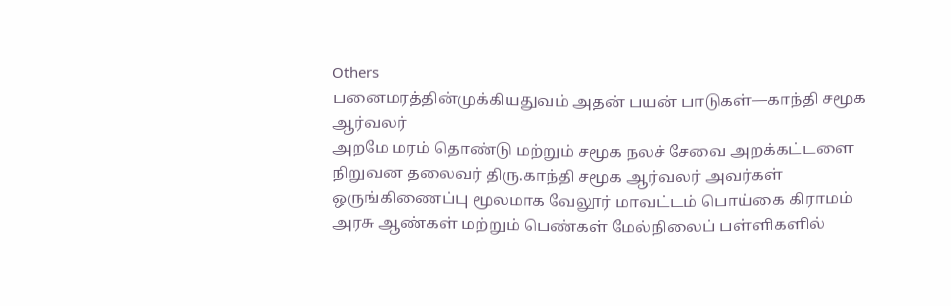Others
பனைமரத்தின்முக்கியதுவம் அதன் பயன் பாடுகள்—காந்தி சமூக ஆர்வலர்
அறமே மரம் தொண்டு மற்றும் சமூக நலச் சேவை அறக்கட்டளை நிறுவன தலைவர் திரு.காந்தி சமூக ஆர்வலர் அவர்கள் ஒருங்கிணைப்பு மூலமாக வேலூர் மாவட்டம் பொய்கை கிராமம் அரசு ஆண்கள் மற்றும் பெண்கள் மேல்நிலைப் பள்ளிகளில்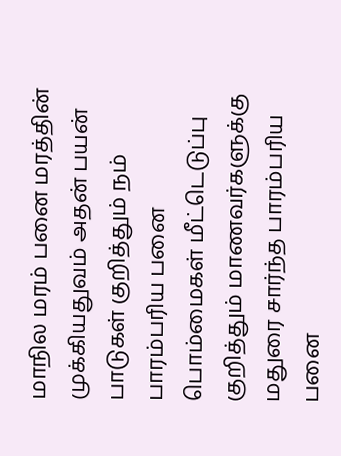மாநில மரம் பனை மரத்தின் முக்கியதுவம் அதன் பயன் பாடுகள் குறித்தும் நம் பாரம்பரிய பனை பொம்மைகள் மீட்டெடுப்பு குறித்தும் மாணவர்களுக்கு மதுரை சார்ந்த பாரம்பரிய பனை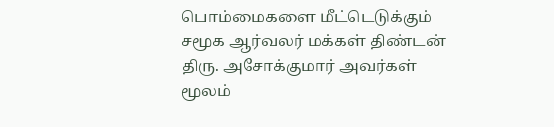பொம்மைகளை மீட்டெடுக்கும் சமூக ஆர்வலர் மக்கள் திண்டன் திரு. அசோக்குமார் அவர்கள் மூலம்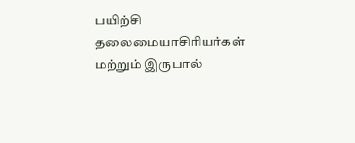பயிற்சி தலைமையாசிரியர்கள் மற்றும் இருபால்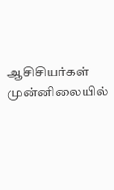ஆசிசியர்கள் முன்னிலையில்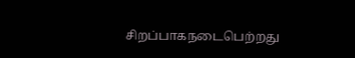சிறப்பாகநடைபெற்றது